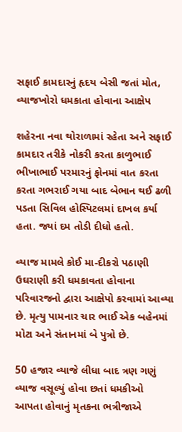સફાઈ કામદારનું હૃદય બેસી જતાં મોત, વ્યાજખોરો ધમકાતા હોવાના આક્ષેપ

શહેરના નવા થોરાળામાં રહેતા અને સફાઈ કામદાર તરીકે નોકરી કરતા કાળુભાઈ ભીખાભાઈ પરમારનું ફોનમાં વાત કરતા કરતા ગભરાઈ ગયા બાદ બેભાન થઈ ઢળી પડતા સિવિલ હોસ્પિટલમાં દાખલ કર્યા હતા. જ્યાં દમ તોડી દીધો હતો.

વ્યાજ મામલે કોઈ મા-દીકરો પઠાણી ઉઘરાણી કરી ધમકાવતા હોવાના પરિવારજનો દ્વારા આક્ષેપો કરવામાં આવ્યા છે. મૃત્યુ પામનાર ચાર ભાઈ એક બહેનમાં મોટા અને સંતાનમાં બે પુત્રો છે.

50 હજાર વ્યાજે લીધા બાદ ત્રણ ગણું વ્યાજ વસૂલ્યું હોવા છતાં ધમકીઓ આપતા હોવાનું મૃતકના ભત્રીજાએ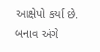આક્ષેપો કર્યા છે. બનાવ અંગે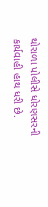થોરાળા પોલીસે ધોરણસરની કાર્યવાહી હાથ ધરી છે.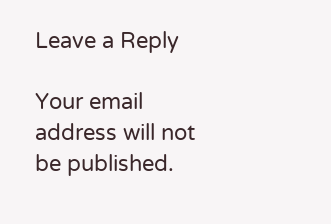Leave a Reply

Your email address will not be published.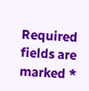Required fields are marked *